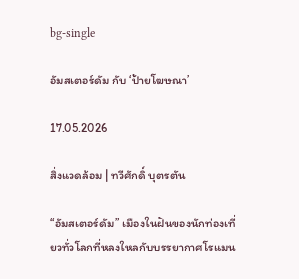bg-single

อัมสเตอร์ดัม กับ ‘ป้ายโฆษณา’

17.05.2026

สิ่งแวดล้อม | ทวีศักดิ์ บุตรตัน

“อัมสเตอร์ดัม” เมืองในฝันของนักท่องเที่ยวทั่วโลกที่หลงใหลกับบรรยากาศโรแมน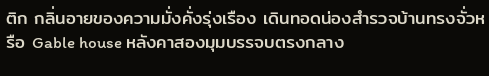ติก กลิ่นอายของความมั่งคั่งรุ่งเรือง เดินทอดน่องสำรวจบ้านทรงจั่วหรือ Gable house หลังคาสองมุมบรรจบตรงกลาง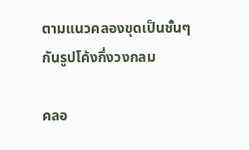ตามแนวคลองขุดเป็นชั้นๆ กันรูปโค้งกึ่งวงกลม

คลอ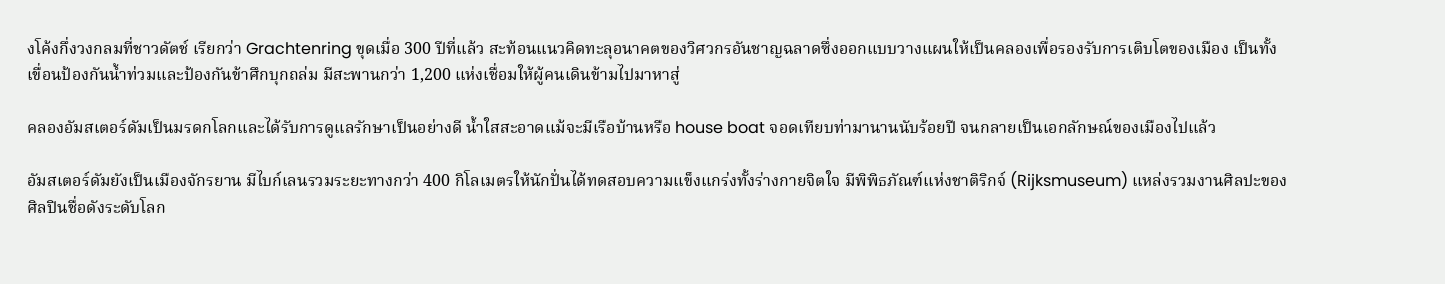งโค้งกึ่งวงกลมที่ชาวดัตช์ เรียกว่า Grachtenring ขุดเมื่อ 300 ปีที่แล้ว สะท้อนแนวคิดทะลุอนาคตของวิศวกรอันชาญฉลาดซึ่งออกแบบวางแผนให้เป็นคลองเพื่อรองรับการเติบโตของเมือง เป็นทั้งเขื่อนป้องกันน้ำท่วมและป้องกันข้าศึกบุกถล่ม มีสะพานกว่า 1,200 แห่งเชื่อมให้ผู้คนเดินข้ามไปมาหาสู่

คลองอัมสเตอร์ดัมเป็นมรดกโลกและได้รับการดูแลรักษาเป็นอย่างดี น้ำใสสะอาดแม้จะมีเรือบ้านหรือ house boat จอดเทียบท่ามานานนับร้อยปี จนกลายเป็นเอกลักษณ์ของเมืองไปแล้ว

อัมสเตอร์ดัมยังเป็นเมืองจักรยาน มีไบก์เลนรวมระยะทางกว่า 400 กิโลเมตรให้นักปั่นได้ทดสอบความแข็งแกร่งทั้งร่างกายจิตใจ มีพิพิธภัณฑ์แห่งชาติริกจ์ (Rijksmuseum) แหล่งรวมงานศิลปะของศิลปินชื่อดังระดับโลก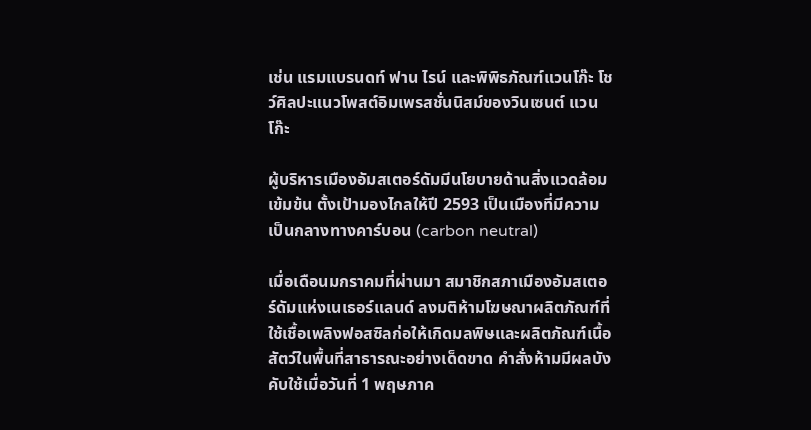เช่น แรมแบรนดท์ ฟาน ไรน์ และพิพิธภัณฑ์แวนโก๊ะ โชว์ศิลปะแนวโพสต์อิมเพรสชั่นนิสม์ของวินเซนต์ แวนโก๊ะ

ผู้บริหารเมืองอัมสเตอร์ดัมมีนโยบายด้านสิ่งแวดล้อมเข้มข้น ตั้งเป้ามองไกลให้ปี 2593 เป็นเมืองที่มีความเป็นกลางทางคาร์บอน (carbon neutral)

เมื่อเดือนมกราคมที่ผ่านมา สมาชิกสภาเมืองอัมสเตอร์ดัมแห่งเนเธอร์แลนด์ ลงมติห้ามโฆษณาผลิตภัณฑ์ที่ใช้เชื้อเพลิงฟอสซิลก่อให้เกิดมลพิษและผลิตภัณฑ์เนื้อสัตว์ในพื้นที่สาธารณะอย่างเด็ดขาด คำสั่งห้ามมีผลบังคับใช้เมื่อวันที่ 1 พฤษภาค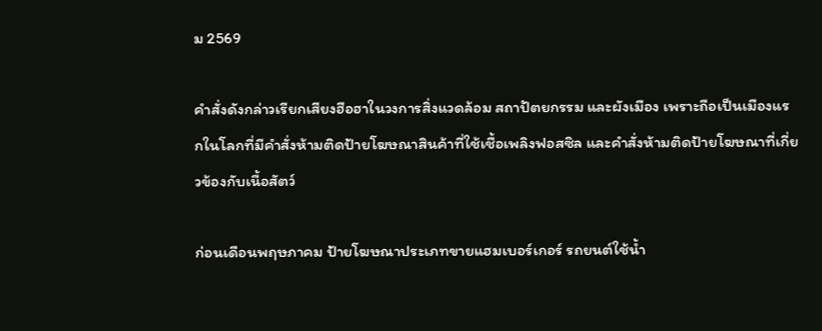ม 2569

คำสั่งดังกล่าวเรียกเสียงฮือฮาในวงการสิ่งแวดล้อม สถาปัตยกรรม และผังเมือง เพราะถือเป็นเมืองแรกในโลกที่มีคำสั่งห้ามติดป้ายโฆษณาสินค้าที่ใช้เชื้อเพลิงฟอสซิล และคำสั่งห้ามติดป้ายโฆษณาที่เกี่ยวข้องกับเนื้อสัตว์

ก่อนเดือนพฤษภาคม ป้ายโฆษณาประเภทขายแฮมเบอร์เกอร์ รถยนต์ใช้น้ำ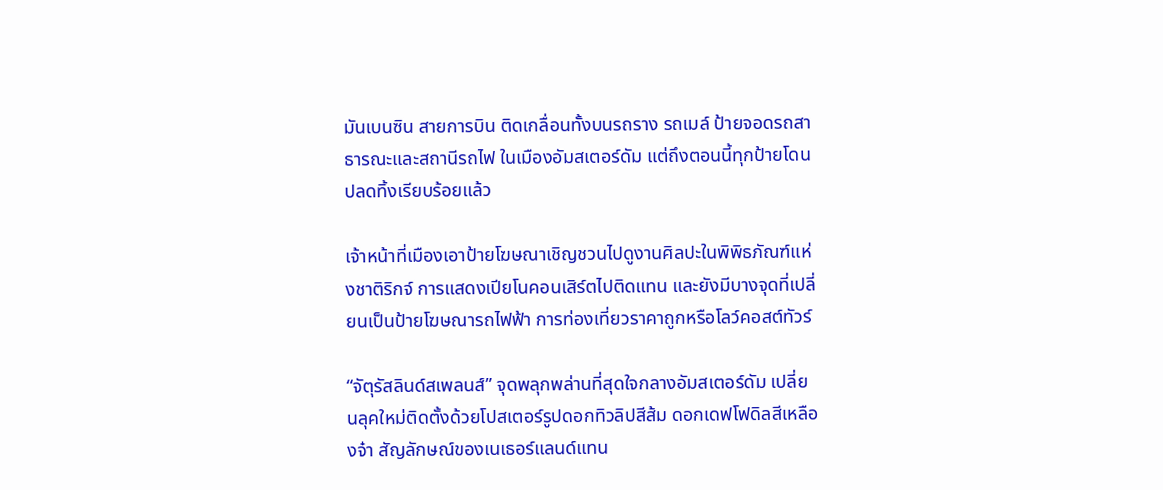มันเบนซิน สายการบิน ติดเกลื่อนทั้งบนรถราง รถเมล์ ป้ายจอดรถสาธารณะและสถานีรถไฟ ในเมืองอัมสเตอร์ดัม แต่ถึงตอนนี้ทุกป้ายโดนปลดทิ้งเรียบร้อยแล้ว

เจ้าหน้าที่เมืองเอาป้ายโฆษณาเชิญชวนไปดูงานศิลปะในพิพิธภัณฑ์แห่งชาติริกจ์ การแสดงเปียโนคอนเสิร์ตไปติดแทน และยังมีบางจุดที่เปลี่ยนเป็นป้ายโฆษณารถไฟฟ้า การท่องเที่ยวราคาถูกหรือโลว์คอสต์ทัวร์

“จัตุรัสลินด์สเพลนส์” จุดพลุกพล่านที่สุดใจกลางอัมสเตอร์ดัม เปลี่ยนลุคใหม่ติดตั้งด้วยโปสเตอร์รูปดอกทิวลิปสีส้ม ดอกเดฟโฟดิลสีเหลืองจ๋า สัญลักษณ์ของเนเธอร์แลนด์แทน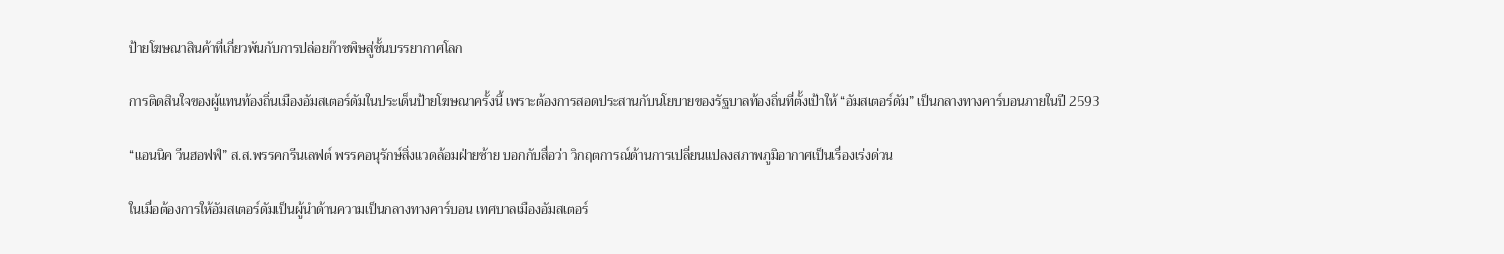ป้ายโฆษณาสินค้าที่เกี่ยวพันกับการปล่อยก๊าซพิษสู่ชั้นบรรยากาศโลก

การติดสินใจของผู้แทนท้องถิ่นเมืองอัมสเตอร์ดัมในประเด็นป้ายโฆษณาครั้งนี้ เพราะต้องการสอดประสานกับนโยบายของรัฐบาลท้องถิ่นที่ตั้งเป้าให้ “อัมสเตอร์ดัม” เป็นกลางทางคาร์บอนภายในปี 2593

“แอนนิค วีนฮอฟฟ์” ส.ส.พรรคกรีนเลฟต์ พรรคอนุรักษ์สิ่งแวดล้อมฝ่ายซ้าย บอกกับสื่อว่า วิกฤตการณ์ด้านการเปลี่ยนแปลงสภาพภูมิอากาศเป็นเรื่องเร่งด่วน

ในเมื่อต้องการให้อัมสเตอร์ดัมเป็นผู้นำด้านความเป็นกลางทางคาร์บอน เทศบาลเมืองอัมสเตอร์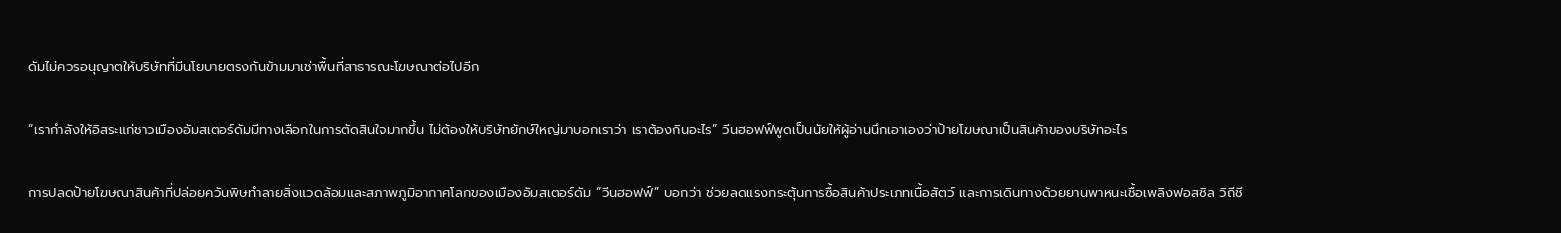ดัมไม่ควรอนุญาตให้บริษัทที่มีนโยบายตรงกันข้ามมาเช่าพื้นที่สาธารณะโฆษณาต่อไปอีก

“เรากำลังให้อิสระแก่ชาวเมืองอัมสเตอร์ดัมมีทางเลือกในการตัดสินใจมากขึ้น ไม่ต้องให้บริษัทยักษ์ใหญ่มาบอกเราว่า เราต้องกินอะไร” วีนฮอฟฟ์พูดเป็นนัยให้ผู้อ่านนึกเอาเองว่าป้ายโฆษณาเป็นสินค้าของบริษัทอะไร

การปลดป้ายโฆษณาสินค้าที่ปล่อยควันพิษทำลายสิ่งแวดล้อมและสภาพภูมิอากาศโลกของเมืองอัมสเตอร์ดัม “วีนฮอฟฟ์” บอกว่า ช่วยลดแรงกระตุ้นการซื้อสินค้าประเภทเนื้อสัตว์ และการเดินทางด้วยยานพาหนะเชื้อเพลิงฟอสซิล วิถีชี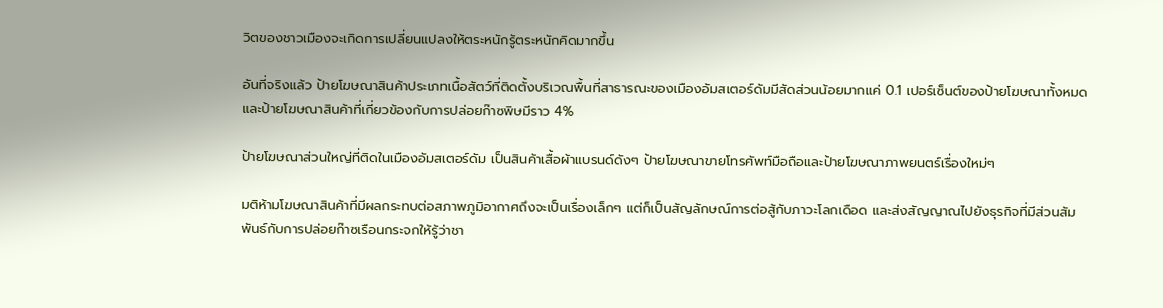วิตของชาวเมืองจะเกิดการเปลี่ยนแปลงให้ตระหนักรู้ตระหนักคิดมากขึ้น

อันที่จริงแล้ว ป้ายโฆษณาสินค้าประเภทเนื้อสัตว์ที่ติดตั้งบริเวณพื้นที่สาธารณะของเมืองอัมสเตอร์ดัมมีสัดส่วนน้อยมากแค่ 0.1 เปอร์เซ็นต์ของป้ายโฆษณาทั้งหมด และป้ายโฆษณาสินค้าที่เกี่ยวข้องกับการปล่อยก๊าซพิษมีราว 4%

ป้ายโฆษณาส่วนใหญ่ที่ติดในเมืองอัมสเตอร์ดัม เป็นสินค้าเสื้อผ้าแบรนด์ดังๆ ป้ายโฆษณาขายโทรศัพท์มือถือและป้ายโฆษณาภาพยนตร์เรื่องใหม่ๆ

มติห้ามโฆษณาสินค้าที่มีผลกระทบต่อสภาพภูมิอากาศถึงจะเป็นเรื่องเล็กๆ แต่ก็เป็นสัญลักษณ์การต่อสู้กับภาวะโลกเดือด และส่งสัญญาณไปยังธุรกิจที่มีส่วนสัมพันธ์กับการปล่อยก๊าซเรือนกระจกให้รู้ว่าชา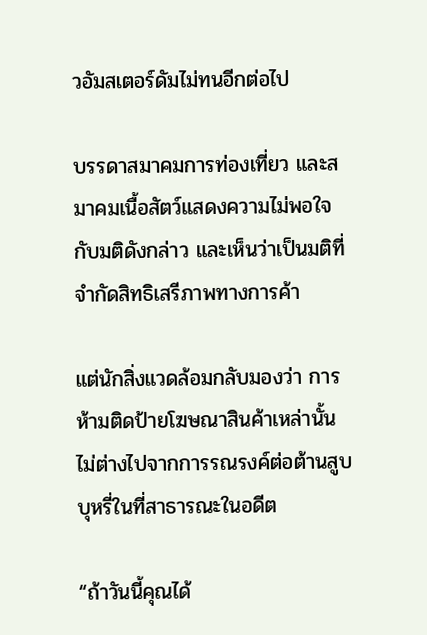วอัมสเตอร์ดัมไม่ทนอีกต่อไป

บรรดาสมาคมการท่องเที่ยว และสมาคมเนื้อสัตว์แสดงความไม่พอใจกับมติดังกล่าว และเห็นว่าเป็นมติที่จำกัดสิทธิเสรีภาพทางการค้า

แต่นักสิ่งแวดล้อมกลับมองว่า การห้ามติดป้ายโฆษณาสินค้าเหล่านั้น ไม่ต่างไปจากการรณรงค์ต่อต้านสูบบุหรี่ในที่สาธารณะในอดีต

“ถ้าวันนี้คุณได้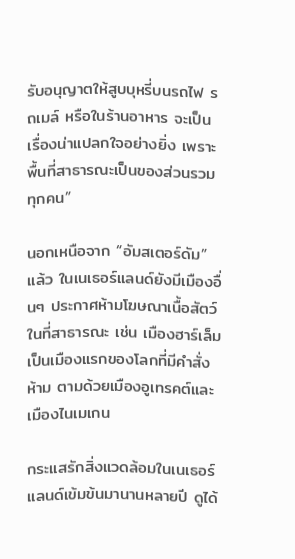รับอนุญาตให้สูบบุหรี่บนรถไฟ รถเมล์ หรือในร้านอาหาร จะเป็นเรื่องน่าแปลกใจอย่างยิ่ง เพราะพื้นที่สาธารณะเป็นของส่วนรวมทุกคน”

นอกเหนือจาก “อัมสเตอร์ดัม” แล้ว ในเนเธอร์แลนด์ยังมีเมืองอื่นๆ ประกาศห้ามโฆษณาเนื้อสัตว์ในที่สาธารณะ เช่น เมืองฮาร์เล็ม เป็นเมืองแรกของโลกที่มีคำสั่งห้าม ตามด้วยเมืองอูเทรคต์และเมืองไนเมเกน

กระแสรักสิ่งแวดล้อมในเนเธอร์แลนด์เข้มข้นมานานหลายปี ดูได้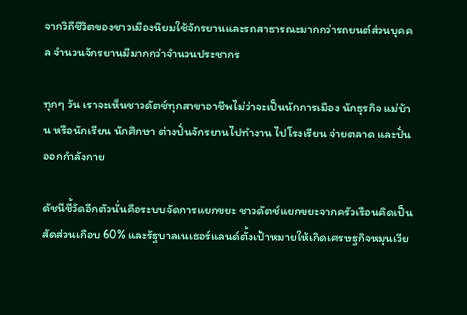จากวิถีชีวิตของชาวเมืองนิยมใช้จักรยานและรถสาธารณะมากกว่ารถยนต์ส่วนบุคคล จำนวนจักรยานมีมากกว่าจำนวนประชากร

ทุกๆ วัน เราจะเห็นชาวดัตช์ทุกสาขาอาชีพไม่ว่าจะเป็นนักการเมือง นักธุรกิจ แม่บ้าน หรือนักเรียน นักศึกษา ต่างปั่นจักรยานไปทำงาน ไปโรงเรียน จ่ายตลาด และปั่นออกกำลังกาย

ดัชนีชี้วัดอีกตัวนั่นคือระบบจัดการแยกขยะ ชาวดัตช์แยกขยะจากครัวเรือนคิดเป็นสัดส่วนเกือบ 60% และรัฐบาลเนเธอร์แลนด์ตั้งเป้าหมายให้เกิดเศรษฐกิจหมุนเวีย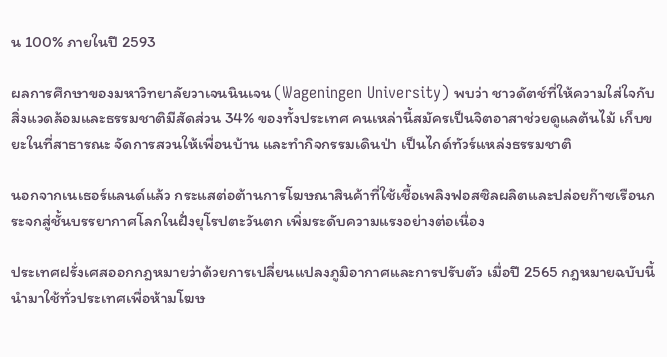น 100% ภายในปี 2593

ผลการศึกษาของมหาวิทยาลัยวาเจนนินเจน (Wageningen University) พบว่า ชาวดัตช์ที่ให้ความใส่ใจกับสิ่งแวดล้อมและธรรมชาติมีสัดส่วน 34% ของทั้งประเทศ คนเหล่านี้สมัครเป็นจิตอาสาช่วยดูแลต้นไม้ เก็บขยะในที่สาธารณะ จัดการสวนให้เพื่อนบ้าน และทำกิจกรรมเดินป่า เป็นไกด์ทัวร์แหล่งธรรมชาติ

นอกจากเนเธอร์แลนด์แล้ว กระแสต่อต้านการโฆษณาสินค้าที่ใช้เชื้อเพลิงฟอสซิลผลิตและปล่อยก๊าซเรือนกระจกสู่ชั้นบรรยากาศโลกในฝั่งยุโรปตะวันตก เพิ่มระดับความแรงอย่างต่อเนื่อง

ประเทศฝรั่งเศสออกกฎหมายว่าด้วยการเปลี่ยนแปลงภูมิอากาศและการปรับตัว เมื่อปี 2565 กฎหมายฉบับนี้นำมาใช้ทั่วประเทศเพื่อห้ามโฆษ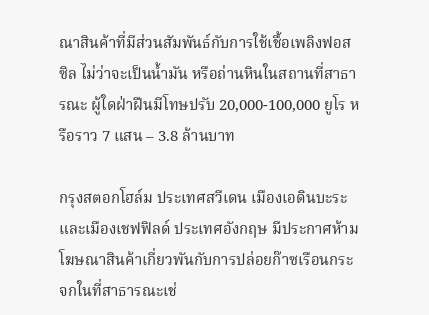ณาสินค้าที่มีส่วนสัมพันธ์กับการใช้เชื้อเพลิงฟอสซิล ไม่ว่าจะเป็นน้ำมัน หรือถ่านหินในสถานที่สาธารณะ ผู้ใดฝ่าฝืนมีโทษปรับ 20,000-100,000 ยูโร หรือราว 7 แสน – 3.8 ล้านบาท

กรุงสตอกโฮล์ม ประเทศสวีเดน เมืองเอดินบะระ และเมืองเชฟฟิลด์ ประเทศอังกฤษ มีประกาศห้ามโฆษณาสินค้าเกี่ยวพันกับการปล่อยก๊าซเรือนกระจกในที่สาธารณะเช่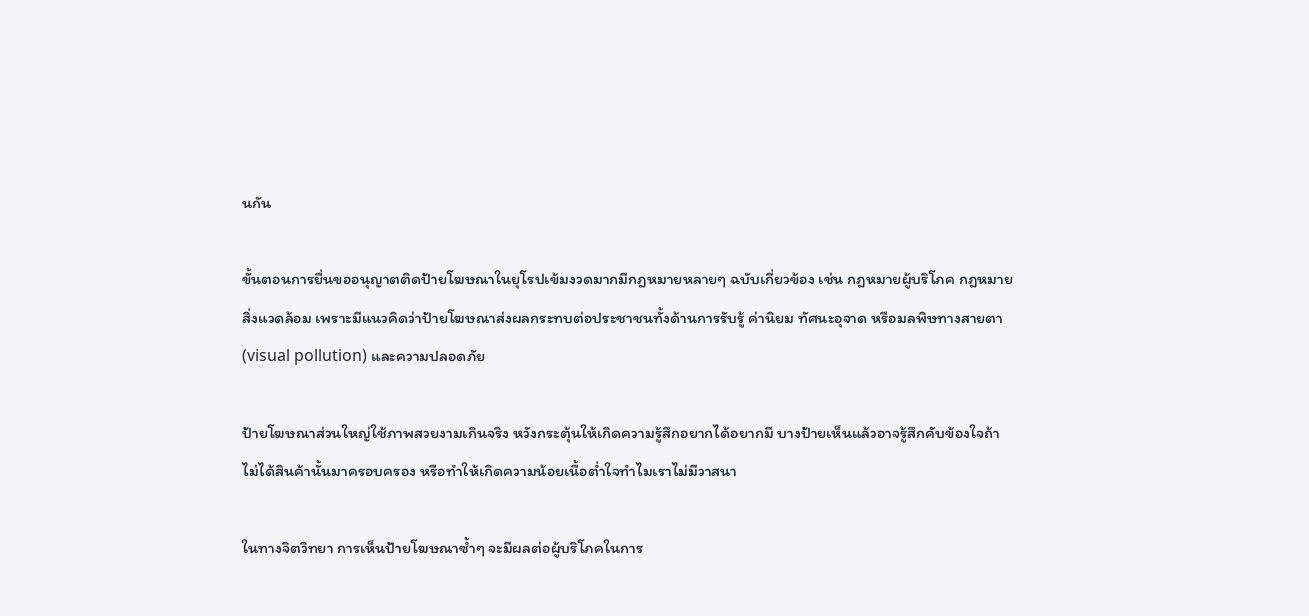นกัน

ขั้นตอนการยื่นขออนุญาตติดป้ายโฆษณาในยุโรปเข้มงวดมากมีกฎหมายหลายๆ ฉบับเกี่ยวข้อง เช่น กฎหมายผู้บริโภค กฎหมายสิ่งแวดล้อม เพราะมีแนวคิดว่าป้ายโฆษณาส่งผลกระทบต่อประชาชนทั้งด้านการรับรู้ ค่านิยม ทัศนะอุจาด หรือมลพิษทางสายตา (visual pollution) และความปลอดภัย

ป้ายโฆษณาส่วนใหญ่ใช้ภาพสวยงามเกินจริง หวังกระตุ้นให้เกิดความรู้สึกอยากได้อยากมี บางป้ายเห็นแล้วอาจรู้สึกคับข้องใจถ้าไม่ได้สินค้านั้นมาครอบครอง หรือทำให้เกิดความน้อยเนื้อต่ำใจทำไมเราไม่มีวาสนา

ในทางจิตวิทยา การเห็นป้ายโฆษณาซ้ำๆ จะมีผลต่อผู้บริโภคในการ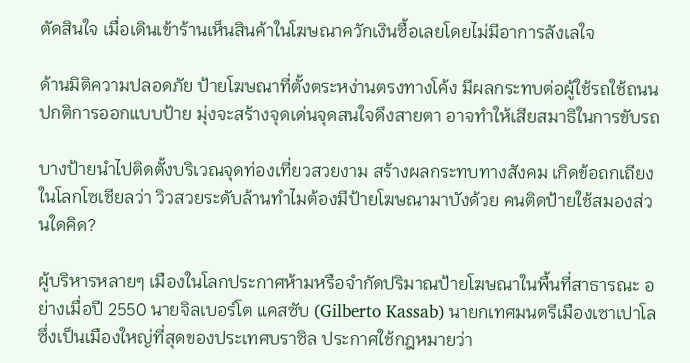ตัดสินใจ เมื่อเดินเข้าร้านเห็นสินค้าในโฆษณาควักเงินซื้อเลยโดยไม่มีอาการลังเลใจ

ด้านมิติความปลอดภัย ป้ายโฆษณาที่ตั้งตระหง่านตรงทางโค้ง มีผลกระทบต่อผู้ใช้รถใช้ถนน ปกติการออกแบบป้าย มุ่งจะสร้างจุดเด่นจุดสนใจดึงสายตา อาจทำให้เสียสมาธิในการขับรถ

บางป้ายนำไปติดตั้งบริเวณจุดท่องเที่ยวสวยงาม สร้างผลกระทบทางสังคม เกิดข้อถกเถียงในโลกโซเชียลว่า วิวสวยระดับล้านทำไมต้องมีป้ายโฆษณามาบังด้วย คนติดป้ายใช้สมองส่วนใดคิด?

ผู้บริหารหลายๆ เมืองในโลกประกาศห้ามหรือจำกัดปริมาณป้ายโฆษณาในพื้นที่สาธารณะ อย่างเมื่อปี 2550 นายจิลเบอร์โต แคสซับ (Gilberto Kassab) นายกเทศมนตรีเมืองเซาเปาโลซึ่งเป็นเมืองใหญ่ที่สุดของประเทศบราซิล ประกาศใช้กฎหมายว่า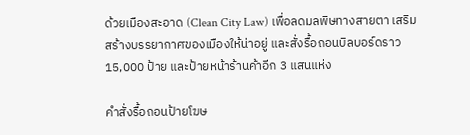ด้วยเมืองสะอาด (Clean City Law) เพื่อลดมลพิษทางสายตา เสริมสร้างบรรยากาศของเมืองให้น่าอยู่ และสั่งรื้อถอนบิลบอร์ดราว 15,000 ป้าย และป้ายหน้าร้านค้าอีก 3 แสนแห่ง

คำสั่งรื้อถอนป้ายโฆษ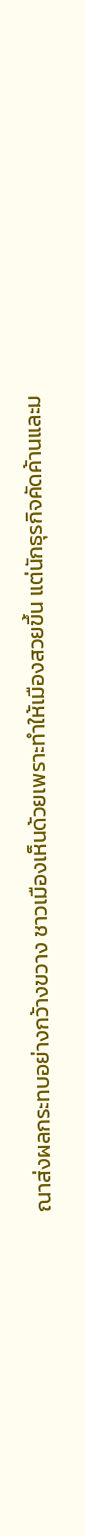ณาส่งผลกระทบอย่างกว้างขวาง ชาวเมืองเห็นด้วยเพราะทำให้เมืองสวยขึ้น แต่นักธุรกิจคัดค้านและม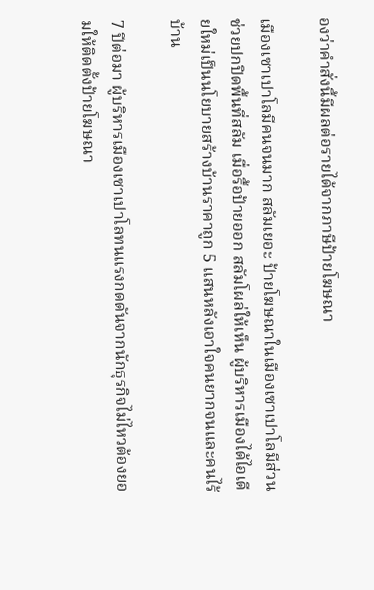องว่าคำสั่งนี้มีผลต่อรายได้จากภาษีป้ายโฆษณา

เมืองเซาเปาโลมีคนจนมาก สลัมเยอะ ป้ายโฆษณาในเมืองเซาเปาโลมีส่วนช่วยปกปิดพื้นที่สลัม เมื่อรื้อป้ายออก สลัมโผล่ให้เห็น ผู้บริหารเมืองได้ไอเดียใหม่เป็นนโยบายสร้างบ้านราคาถูก 5 แสนหลังเอาใจคนยากจนและคนไร้บ้าน

7 ปีต่อมา ผู้บริหารเมืองเซาเปาโลทนแรงกดดันจากนักธุรกิจไม่ไหวต้องยอมให้ติดตั้งป้ายโฆษณา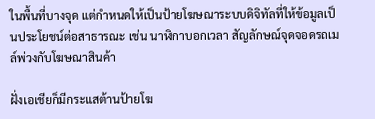ในพื้นที่บางจุด แต่กำหนดให้เป็นป้ายโฆษณาระบบดิจิทัลที่ให้ข้อมูลเป็นประโยชน์ต่อสาธารณะ เช่น นาฬิกาบอกเวลา สัญลักษณ์จุดจอดรถเมล์พ่วงกับโฆษณาสินค้า

ฝั่งเอเชียก็มีกระแสต้านป้ายโฆ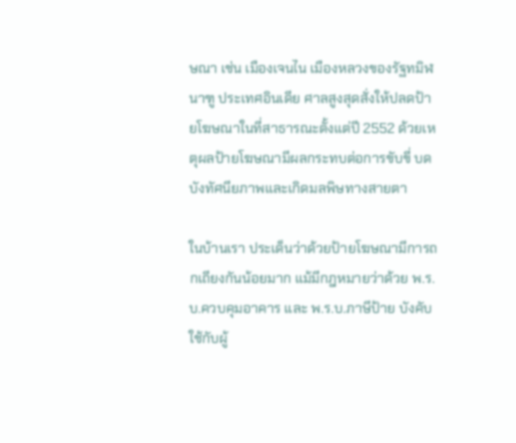ษณา เช่น เมืองเจนไน เมืองหลวงของรัฐทมิฬนาฑู ประเทศอินเดีย ศาลสูงสุดสั่งให้ปลดป้ายโฆษณาในที่สาธารณะตั้งแต่ปี 2552 ด้วยเหตุผลป้ายโฆษณามีผลกระทบต่อการขับขี่ บดบังทัศนียภาพและเกิดมลพิษทางสายตา

ในบ้านเรา ประเด็นว่าด้วยป้ายโฆษณามีการถกเถียงกันน้อยมาก แม้มีกฎหมายว่าด้วย พ.ร.บ.ควบคุมอาคาร และ พ.ร.บ.ภาษีป้าย บังคับใช้กับผู้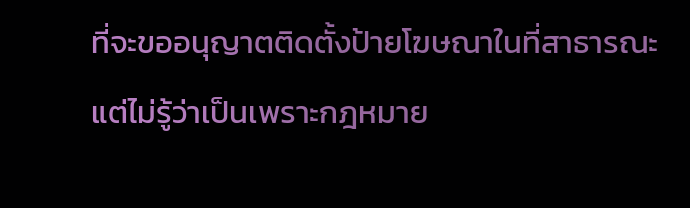ที่จะขออนุญาตติดตั้งป้ายโฆษณาในที่สาธารณะ แต่ไม่รู้ว่าเป็นเพราะกฎหมาย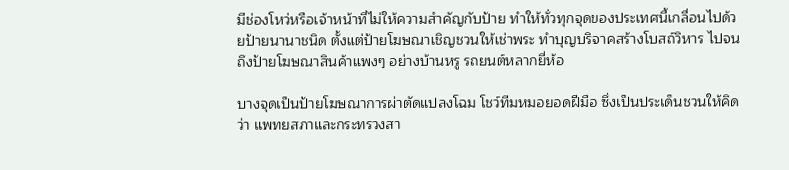มีช่องโหว่หรือเจ้าหน้าที่ไม่ให้ความสำคัญกับป้าย ทำให้ทั่วทุกจุดของประเทศนี้เกลื่อนไปด้วยป้ายนานาชนิด ตั้งแต่ป้ายโฆษณาเชิญชวนให้เช่าพระ ทำบุญบริจาคสร้างโบสถ์วิหาร ไปจนถึงป้ายโฆษณาสินค้าแพงๆ อย่างบ้านหรู รถยนต์หลากยี่ห้อ

บางจุดเป็นป้ายโฆษณาการผ่าตัดแปลงโฉม โชว์ทีมหมอยอดฝีมือ ซึ่งเป็นประเด็นชวนให้คิดว่า แพทยสภาและกระทรวงสา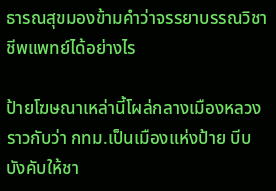ธารณสุขมองข้ามคำว่าจรรยาบรรณวิชาชีพแพทย์ได้อย่างไร

ป้ายโฆษณาเหล่านี้โผล่กลางเมืองหลวง ราวกับว่า กทม.เป็นเมืองแห่งป้าย บีบบังคับให้ชา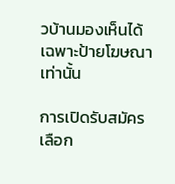วบ้านมองเห็นได้เฉพาะป้ายโฆษณาเท่านั้น

การเปิดรับสมัครเลือก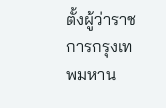ตั้งผู้ว่าราชการกรุงเทพมหาน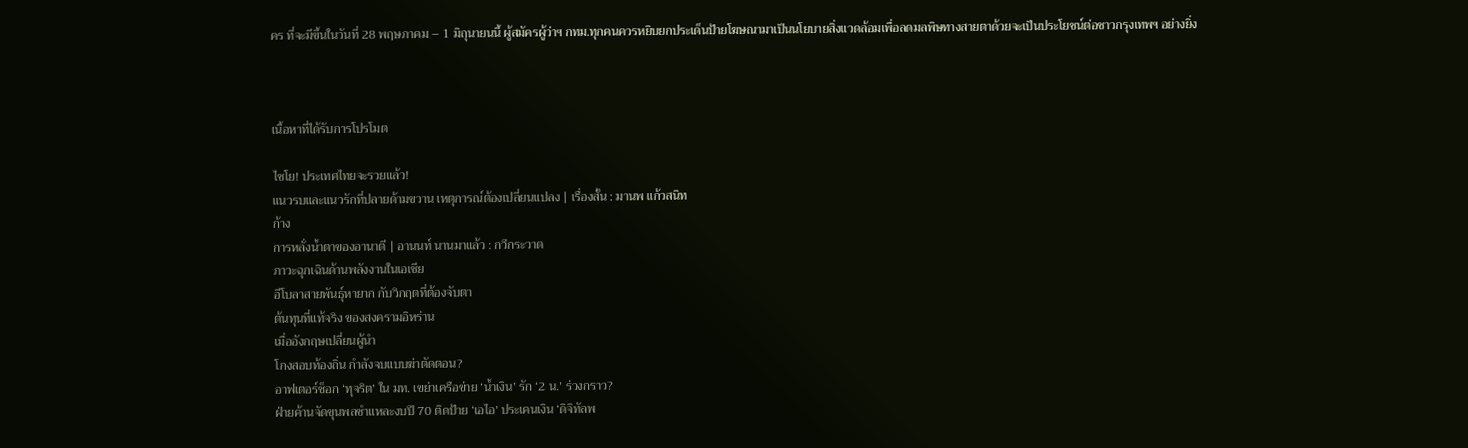คร ที่จะมีขึ้นในวันที่ 28 พฤษภาคม – 1 มิถุนายนนี้ ผู้สมัครผู้ว่าฯ กทม.ทุกคนควรหยิบยกประเด็นป้ายโฆษณามาเป็นนโยบายสิ่งแวดล้อมเพื่อลดมลพิษทางสายตาด้วยจะเป็นประโยชน์ต่อชาวกรุงเทพฯ อย่างยิ่ง



เนื้อหาที่ได้รับการโปรโมต

ไชโย! ประเทศไทยจะรวยแล้ว!
แนวรบและแนวรักที่ปลายด้ามขวาน เหตุการณ์ต้องเปลี่ยนแปลง | เรื่องสั้น : มานพ แก้วสนิท
ก้าง
การหลั่งน้ำตาของอานาตี | อานนท์ นานมาแล้ว : กวีกระวาด
ภาวะฉุกเฉินด้านพลังงานในเอเชีย
อีโบลาสายพันธุ์หายาก กับวิกฤตที่ต้องจับตา
ต้นทุนที่แท้จริง ของสงครามอิหร่าน
เมื่ออังกฤษเปลี่ยนผู้นำ
โกงสอบท้องถิ่น กำลังจบแบบฆ่าตัดตอน?
อาฟเตอร์ช็อก ‘ทุจริต’ ใน มท. เขย่าเครือข่าย ‘น้ำเงิน’ รัก ‘2 น.’ ร่วงกราว?
ฝ่ายค้านจัดขุนพลชำแหละงบปี 70 ติดป้าย ‘เอไอ’ ประเคนเงิน ‘ดิจิทัลพ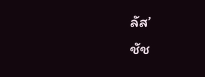ลัส’
ชัช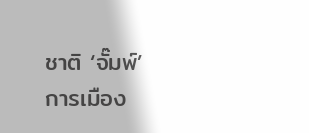ชาติ ‘จั๊มพ์’ การเมือง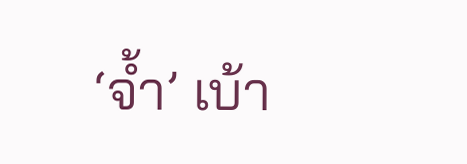‘จ้ำ’ เบ้า